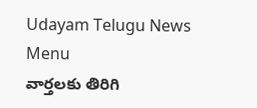Udayam Telugu News
Menu
వార్తలకు తిరిగి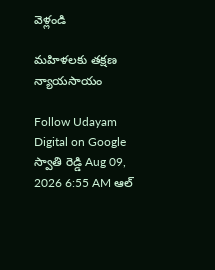వెళ్లండి

మహిళలకు తక్షణ న్యాయసాయం

Follow Udayam Digital on Google
స్వాతి రెడ్డి Aug 09, 2026 6:55 AM ఆల్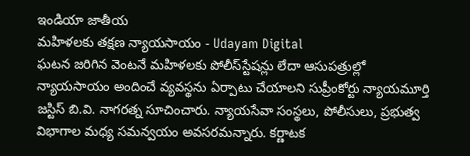ఇండియా జాతీయ
మహిళలకు తక్షణ న్యాయసాయం - Udayam Digital
ఘటన జరిగిన వెంటనే మహిళలకు పోలీస్‌స్టేషన్లు లేదా ఆసుపత్రుల్లో న్యాయసాయం అందించే వ్యవస్థను ఏర్పాటు చేయాలని సుప్రీంకోర్టు న్యాయమూర్తి జస్టిస్‌ బి.వి. నాగరత్న సూచించారు. న్యాయసేవా సంస్థలు, పోలీసులు, ప్రభుత్వ విభాగాల మధ్య సమన్వయం అవసరమన్నారు. కర్ణాటక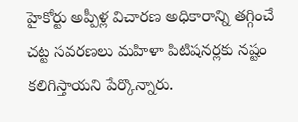హైకోర్టు అప్పీళ్ల విచారణ అధికారాన్ని తగ్గించే చట్ట సవరణలు మహిళా పిటిషనర్లకు నష్టం కలిగిస్తాయని పేర్కొన్నారు.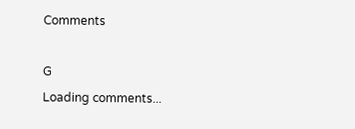Comments

G
Loading comments...